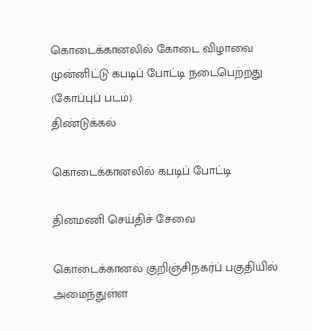கொடைக்கானலில் கோடை விழாவை முன்னிட்டு கபடிப் போட்டி நடைபெற்றது (கோப்புப் படம்)
திண்டுக்கல்

கொடைக்கானலில் கபடிப் போட்டி

தினமணி செய்திச் சேவை

கொடைக்கானல் குறிஞ்சிநகர்ப் பகுதியில் அமைந்துள்ள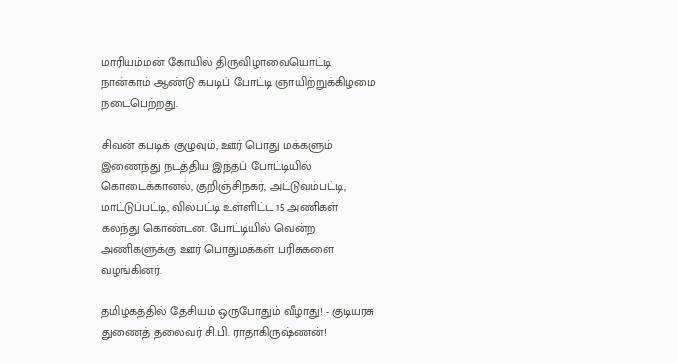மாரியம்மன் கோயில் திருவிழாவையொட்டி நான்காம் ஆண்டு கபடிப் போட்டி ஞாயிற்றுக்கிழமை நடைபெற்றது.

சிவன் கபடிக் குழுவும், ஊர் பொது மக்களும் இணைந்து நடத்திய இந்தப் போட்டியில் கொடைக்கானல், குறிஞ்சிநகர், அட்டுவம்பட்டி, மாட்டுப்பட்டி, வில்பட்டி உள்ளிட்ட 15 அணிகள் கலந்து கொண்டன. போட்டியில் வென்ற அணிகளுக்கு ஊர் பொதுமக்கள் பரிசுகளை வழங்கினர்.

தமிழகத்தில் தேசியம் ஒருபோதும் வீழாது! - குடியரசு துணைத் தலைவர் சி.பி. ராதாகிருஷ்ணன்!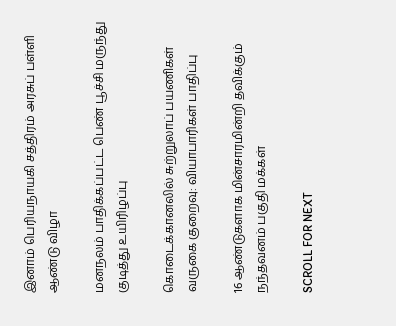இனாம் பெரியநாயகி சத்திரம் அரசுப் பள்ளி ஆண்டு விழா

மனநலம் பாதிக்கப்பட்ட பெண் பூச்சி மருந்து குடித்து உயிரிழப்பு

கொடைக்கானலில் சுற்றுலாப் பயணிகள் வருகை குறைவு: வியாபாரிகள் பாதிப்பு

16 ஆண்டுகளாக மின்சாரமின்றி தவிக்கும் நந்தவனம் பகுதி மக்கள்

SCROLL FOR NEXT